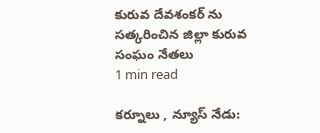కురువ దేవశంకర్ ను సత్కరించిన జిల్లా కురువ సంఘం నేతలు
1 min read

కర్నూలు , న్యూస్ నేడు: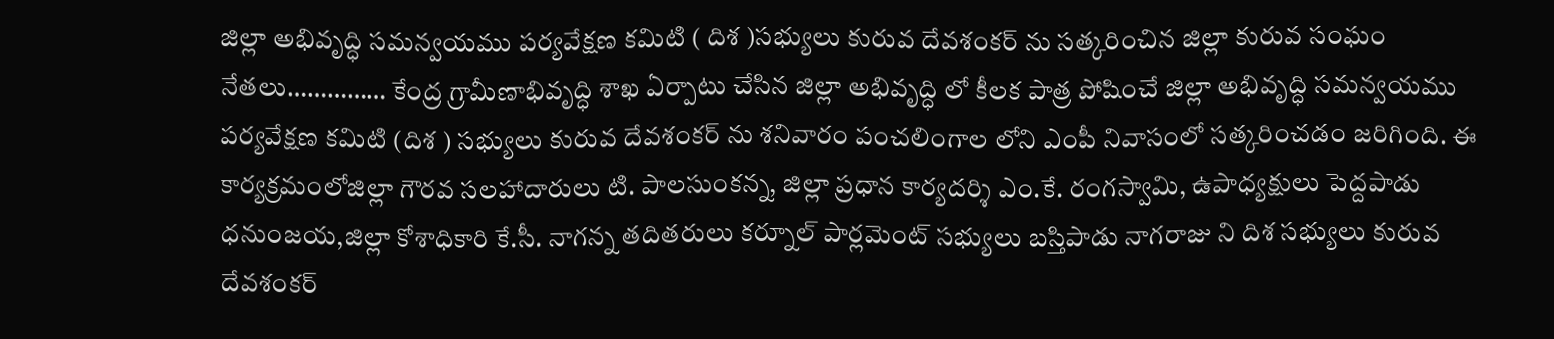జిల్లా అభివృద్ధి సమన్వయము పర్యవేక్షణ కమిటి ( దిశ )సభ్యులు కురువ దేవశంకర్ ను సత్కరించిన జిల్లా కురువ సంఘం నేతలు…………… కేంద్ర గ్రామీణాభివృద్ధి శాఖ ఏర్పాటు చేసిన జిల్లా అభివృద్ధి లో కీలక పాత్ర పోషించే జిల్లా అభివృద్ధి సమన్వయము పర్యవేక్షణ కమిటి (దిశ ) సభ్యులు కురువ దేవశంకర్ ను శనివారం పంచలింగాల లోని ఎంపీ నివాసంలో సత్కరించడం జరిగింది. ఈ కార్యక్రమంలోజిల్లా గౌరవ సలహాదారులు టి. పాలసుంకన్న, జిల్లా ప్రధాన కార్యదర్శి ఎం.కే. రంగస్వామి, ఉపాధ్యక్షులు పెద్దపాడు ధనుంజయ,జిల్లా కోశాధికారి కే.సీ. నాగన్న తదితరులు కర్నూల్ పార్లమెంట్ సభ్యులు బస్తిపాడు నాగరాజు ని దిశ సభ్యులు కురువ దేవశంకర్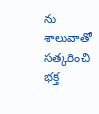ను శాలువాతో సత్కరించి భక్త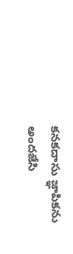కనకదాసు జ్ఞాపికను అందజేసి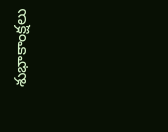శుభాకాంక్షలు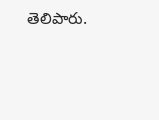తెలిపారు.